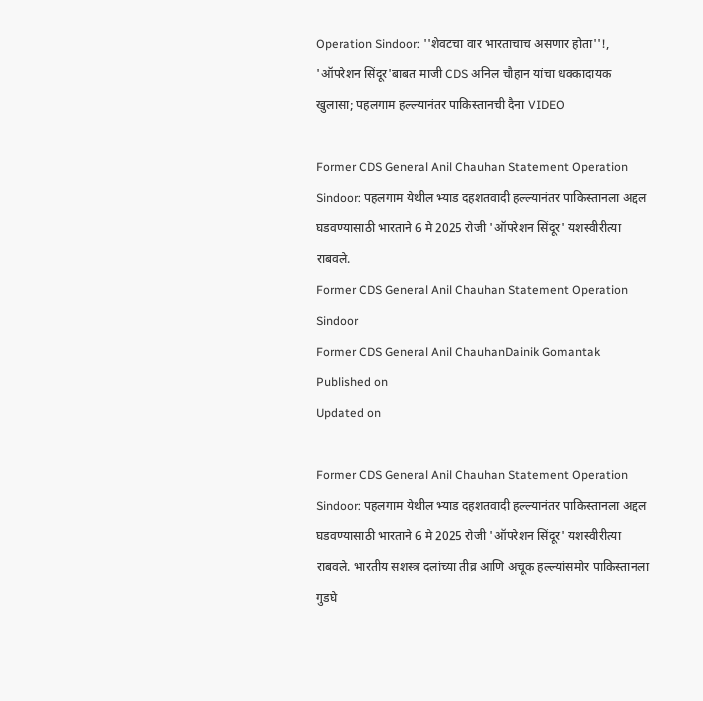Operation Sindoor: ''शेवटचा वार भारताचाच असणार होता''!, 'ऑपरेशन सिंदूर'बाबत माजी CDS अनिल चौहान यांचा धक्कादायक खुलासा; पहलगाम हल्ल्यानंतर पाकिस्तानची दैना VIDEO

Former CDS General Anil Chauhan Statement Operation Sindoor: पहलगाम येथील भ्याड दहशतवादी हल्ल्यानंतर पाकिस्तानला अद्दल घडवण्यासाठी भारताने 6 मे 2025 रोजी 'ऑपरेशन सिंदूर' यशस्वीरीत्या राबवले.
Former CDS General Anil Chauhan Statement Operation Sindoor
Former CDS General Anil ChauhanDainik Gomantak
Published on
Updated on

Former CDS General Anil Chauhan Statement Operation Sindoor: पहलगाम येथील भ्याड दहशतवादी हल्ल्यानंतर पाकिस्तानला अद्दल घडवण्यासाठी भारताने 6 मे 2025 रोजी 'ऑपरेशन सिंदूर' यशस्वीरीत्या राबवले. भारतीय सशस्त्र दलांच्या तीव्र आणि अचूक हल्ल्यांसमोर पाकिस्तानला गुडघे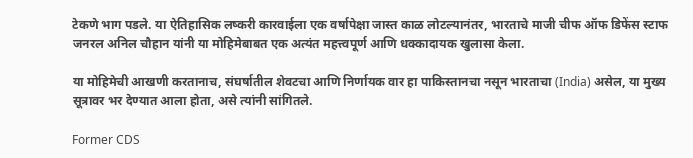टेकणे भाग पडले. या ऐतिहासिक लष्करी कारवाईला एक वर्षापेक्षा जास्त काळ लोटल्यानंतर, भारताचे माजी चीफ ऑफ डिफेंस स्टाफ जनरल अनिल चौहान यांनी या मोहिमेबाबत एक अत्यंत महत्त्वपूर्ण आणि धक्कादायक खुलासा केला.

या मोहिमेची आखणी करतानाच, संघर्षातील शेवटचा आणि निर्णायक वार हा पाकिस्तानचा नसून भारताचा (India) असेल, या मुख्य सूत्रावर भर देण्यात आला होता, असे त्यांनी सांगितले.

Former CDS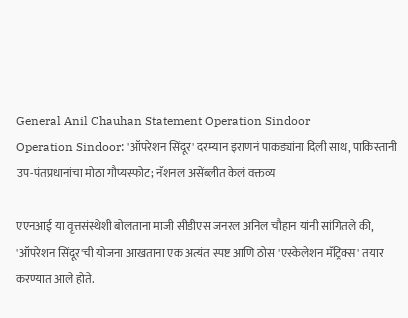General Anil Chauhan Statement Operation Sindoor
Operation Sindoor: 'ऑपरेशन सिंदूर' दरम्यान इराणनं पाकड्यांना दिली साथ, पाकिस्तानी उप-पंतप्रधानांचा मोठा गौप्यस्फोट; नॅशनल असेंब्लीत केलं वक्तव्य

एएनआई या वृत्तसंस्थेशी बोलताना माजी सीडीएस जनरल अनिल चौहान यांनी सांगितले की, 'ऑपरेशन सिंदूर'ची योजना आखताना एक अत्यंत स्पष्ट आणि ठोस 'एस्केलेशन मॅट्रिक्स' तयार करण्यात आले होते.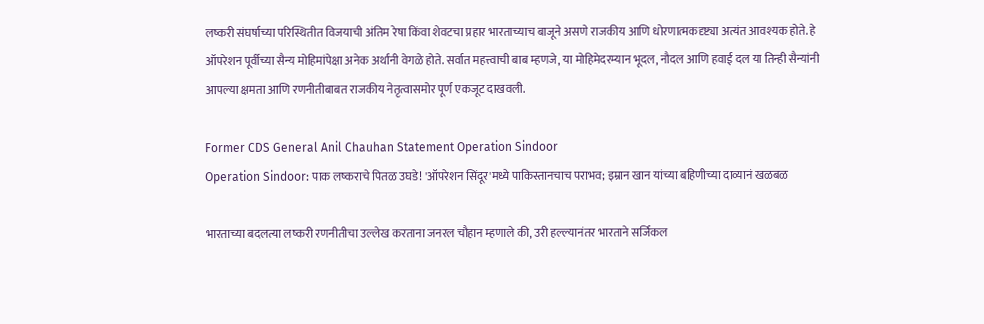लष्करी संघर्षाच्या परिस्थितीत विजयाची अंतिम रेषा किंवा शेवटचा प्रहार भारताच्याच बाजूने असणे राजकीय आणि धोरणात्मकदृष्ट्या अत्यंत आवश्यक होते. हे ऑपरेशन पूर्वीच्या सैन्य मोहिमांपेक्षा अनेक अर्थांनी वेगळे होते. सर्वात महत्त्वाची बाब म्हणजे, या मोहिमेदरम्यान भूदल, नौदल आणि हवाई दल या तिन्ही सैन्यांनी आपल्या क्षमता आणि रणनीतीबाबत राजकीय नेतृत्वासमोर पूर्ण एकजूट दाखवली.

Former CDS General Anil Chauhan Statement Operation Sindoor
Operation Sindoor: पाक लष्कराचे पितळ उघडे! 'ऑपरेशन सिंदूर'मध्ये पाकिस्तानचाच पराभव; इम्रान खान यांच्या बहिणीच्या दाव्यानं खळबळ

भारताच्या बदलत्या लष्करी रणनीतीचा उल्लेख करताना जनरल चौहान म्हणाले की, उरी हल्ल्यानंतर भारताने सर्जिकल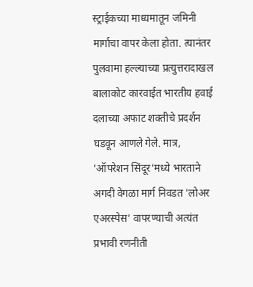स्ट्राईकच्या माध्यमातून जमिनी मार्गाचा वापर केला होता. त्यानंतर पुलवामा हल्ल्याच्या प्रत्युत्तरादाखल बालाकोट कारवाईत भारतीय हवाई दलाच्या अफाट शक्तीचे प्रदर्शन घडवून आणले गेले. मात्र, 'ऑपरेशन सिंदूर'मध्ये भारताने अगदी वेगळा मार्ग निवडत 'लोअर एअरस्पेस' वापरण्याची अत्यंत प्रभावी रणनीती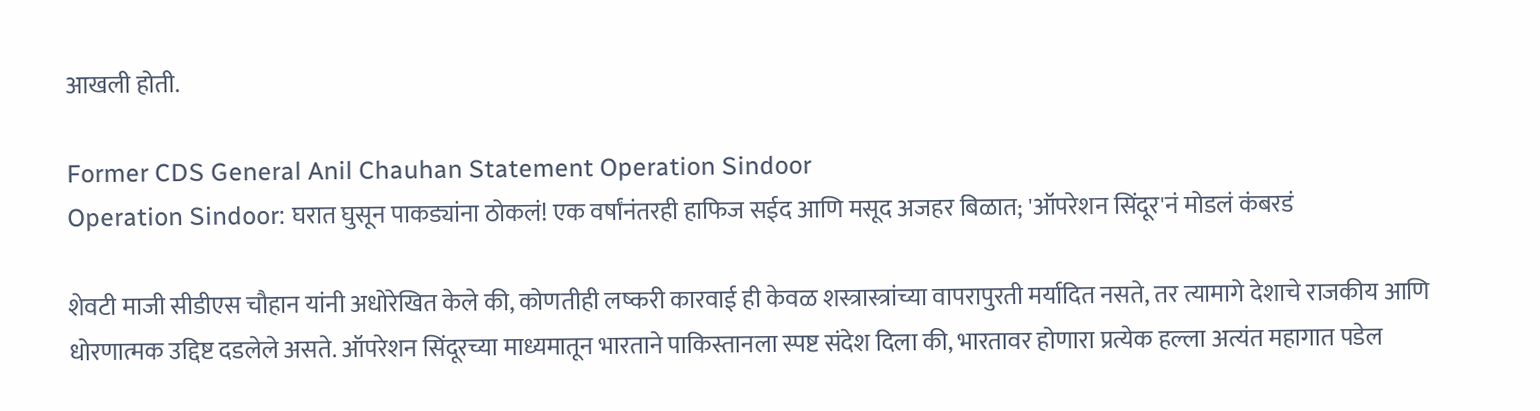आखली होती.

Former CDS General Anil Chauhan Statement Operation Sindoor
Operation Sindoor: घरात घुसून पाकड्यांना ठोकलं! एक वर्षांनंतरही हाफिज सईद आणि मसूद अजहर बिळात; 'ऑपरेशन सिंदूर'नं मोडलं कंबरडं

शेवटी माजी सीडीएस चौहान यांनी अधोरेखित केले की, कोणतीही लष्करी कारवाई ही केवळ शस्त्रास्त्रांच्या वापरापुरती मर्यादित नसते, तर त्यामागे देशाचे राजकीय आणि धोरणात्मक उद्दिष्ट दडलेले असते. ऑपरेशन सिंदूरच्या माध्यमातून भारताने पाकिस्तानला स्पष्ट संदेश दिला की, भारतावर होणारा प्रत्येक हल्ला अत्यंत महागात पडेल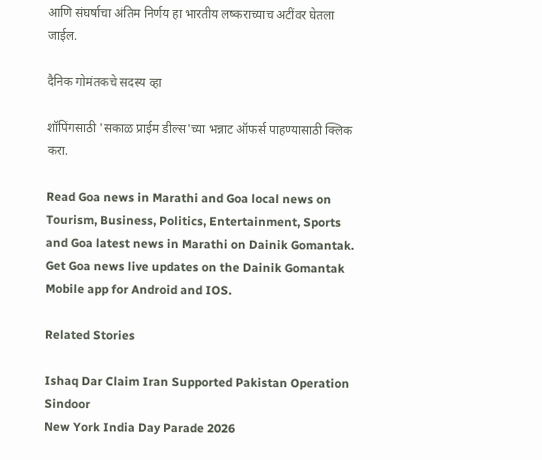आणि संघर्षाचा अंतिम निर्णय हा भारतीय लष्कराच्याच अटींवर घेतला जाईल.

दैनिक गोमंतकचे सदस्य व्हा

शॉपिंगसाठी 'सकाळ प्राईम डील्स'च्या भन्नाट ऑफर्स पाहण्यासाठी क्लिक करा.

Read Goa news in Marathi and Goa local news on Tourism, Business, Politics, Entertainment, Sports and Goa latest news in Marathi on Dainik Gomantak. Get Goa news live updates on the Dainik Gomantak Mobile app for Android and IOS.

Related Stories

Ishaq Dar Claim Iran Supported Pakistan Operation Sindoor
New York India Day Parade 2026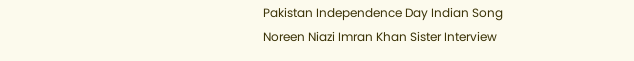Pakistan Independence Day Indian Song
Noreen Niazi Imran Khan Sister Interview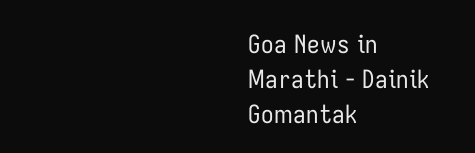Goa News in Marathi - Dainik Gomantak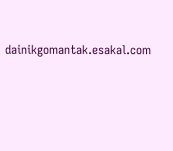dainikgomantak.esakal.com